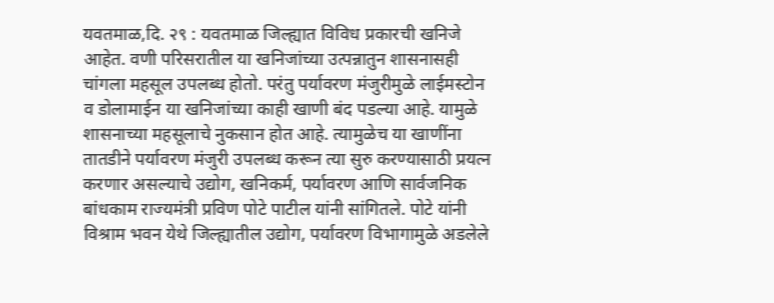यवतमाळ,दि. २९ : यवतमाळ जिल्ह्यात विविध प्रकारची खनिजे आहेत. वणी परिसरातील या खनिजांच्या उत्पन्नातुन शासनासही चांगला महसूल उपलब्ध होतो. परंतु पर्यावरण मंजुरीमुळे लाईमस्टोन व डोलामाईन या खनिजांच्या काही खाणी बंद पडल्या आहे. यामुळे शासनाच्या महसूलाचे नुकसान होत आहे. त्यामुळेच या खाणींना तातडीने पर्यावरण मंजुरी उपलब्ध करून त्या सुरु करण्यासाठी प्रयत्न करणार असल्याचे उद्योग, खनिकर्म, पर्यावरण आणि सार्वजनिक बांधकाम राज्यमंत्री प्रविण पोटे पाटील यांनी सांगितले. पोटे यांनी विश्राम भवन येथे जिल्ह्यातील उद्योग, पर्यावरण विभागामुळे अडलेले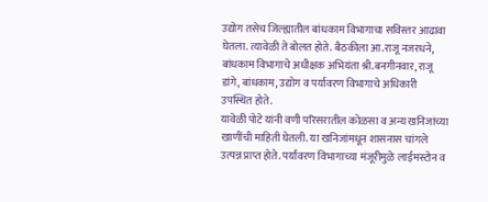उद्योग तसेच जिल्ह्यातील बांधकाम विभागाचा सविस्तर आढावा घेतला. त्यावेळी ते बोलत होते. बैठकीला आ.राजू नजरधने, बांधकाम विभागाचे अधीक्षक अभियंता श्री.बनगीनवार, राजू डांगे, बांधकाम, उद्योग व पर्यावरण विभागाचे अधिकारी उपस्थित होते.
यावेळी पोटे यांनी वणी परिसरातील कोळसा व अन्य खनिजांच्या खाणींची माहिती घेतली. या खनिजांमधून शासनास चांगले उत्पन्न प्राप्त होते. पर्यावरण विभागाच्या मंजूरीमुळे लाईमस्टोन व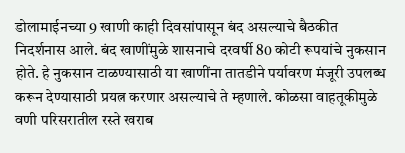डोलामाईनच्या 9 खाणी काही दिवसांपासून बंद असल्याचे बैठकीत निदर्शनास आले. बंद खाणींमुळे शासनाचे दरवर्षी 80 कोटी रूपयांचे नुकसान होते. हे नुकसान टाळण्यासाठी या खाणींना तातडीने पर्यावरण मंजूरी उपलब्ध करून देण्यासाठी प्रयत्न करणार असल्याचे ते म्हणाले. कोळसा वाहतूकीमुळे वणी परिसरातील रस्ते खराब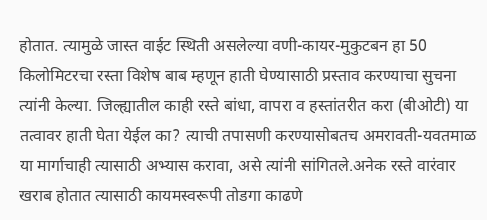होतात. त्यामुळे जास्त वाईट स्थिती असलेल्या वणी-कायर-मुकुटबन हा 50 किलोमिटरचा रस्ता विशेष बाब म्हणून हाती घेण्यासाठी प्रस्ताव करण्याचा सुचना त्यांनी केल्या. जिल्ह्यातील काही रस्ते बांधा, वापरा व हस्तांतरीत करा (बीओटी) या तत्वावर हाती घेता येईल का? त्याची तपासणी करण्यासोबतच अमरावती-यवतमाळ या मार्गाचाही त्यासाठी अभ्यास करावा, असे त्यांनी सांगितले.अनेक रस्ते वारंवार खराब होतात त्यासाठी कायमस्वरूपी तोडगा काढणे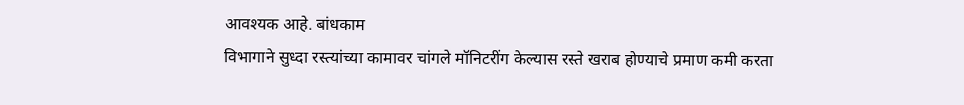आवश्यक आहे. बांधकाम
विभागाने सुध्दा रस्त्यांच्या कामावर चांगले मॉनिटरींग केल्यास रस्ते खराब होण्याचे प्रमाण कमी करता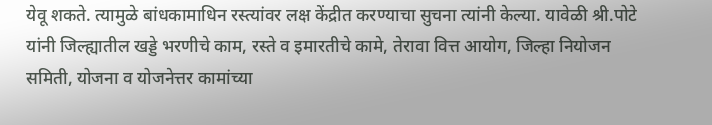येवू शकते. त्यामुळे बांधकामाधिन रस्त्यांवर लक्ष केंद्रीत करण्याचा सुचना त्यांनी केल्या. यावेळी श्री.पोटे यांनी जिल्ह्यातील खड्डे भरणीचे काम, रस्ते व इमारतीचे कामे, तेरावा वित्त आयोग, जिल्हा नियोजन समिती, योजना व योजनेत्तर कामांच्या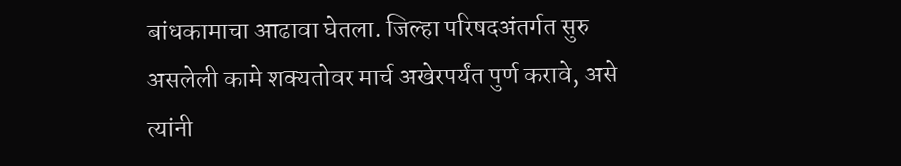बांधकामाचा आढावा घेतला. जिल्हा परिषदअंतर्गत सुरु असलेली कामे शक्यतोवर मार्च अखेरपर्यंत पुर्ण करावे, असे त्यांनी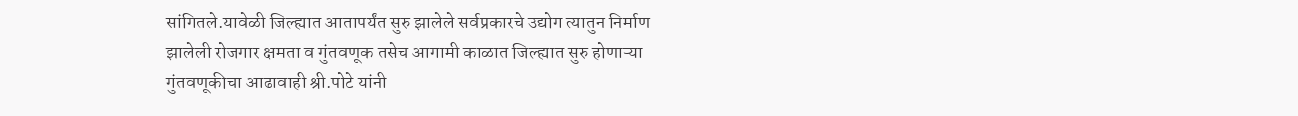सांगितले.यावेळी जिल्ह्यात आतापर्यंत सुरु झालेले सर्वप्रकारचे उद्योग त्यातुन निर्माण झालेली रोजगार क्षमता व गुंतवणूक तसेच आगामी काळात जिल्ह्यात सुरु होणाऱ्या गुंतवणूकीचा आढावाही श्री.पोटे यांनी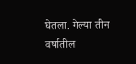घेतला. गेल्या तीन वर्षातील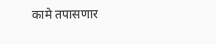कामे तपासणार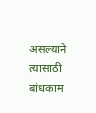असल्याने त्यासाठी बांधकाम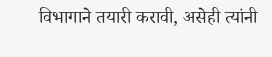विभागाने तयारी करावी, असेही त्यांनी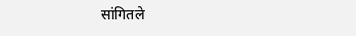सांगितले